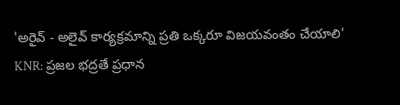'అరైవ్ - అలైవ్ కార్యక్రమాన్ని ప్రతి ఒక్కరూ విజయవంతం చేయాలి'
KNR: ప్రజల భద్రతే ప్రధాన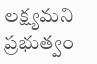లక్ష్యమని ప్రభుత్వం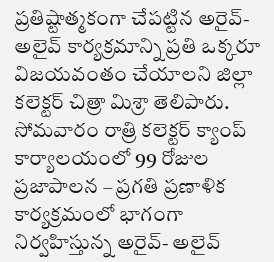ప్రతిష్టాత్మకంగా చేపట్టిన అరైవ్- అలైవ్ కార్యక్రమాన్ని ప్రతి ఒక్కరూ విజయవంతం చేయాలని జిల్లా కలెక్టర్ చిత్రా మిశ్రా తెలిపారు. సోమవారం రాత్రి కలెక్టర్ క్యాంప్ కార్యాలయంలో 99 రోజుల ప్రజాపాలన – ప్రగతి ప్రణాళిక కార్యక్రమంలో భాగంగా నిర్వహిస్తున్న అరైవ్- అలైవ్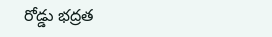రోడ్డు భద్రత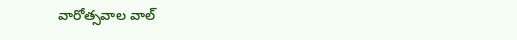వారోత్సవాల వాల్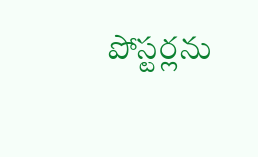పోస్టర్లను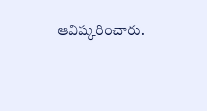ఆవిష్కరించారు.